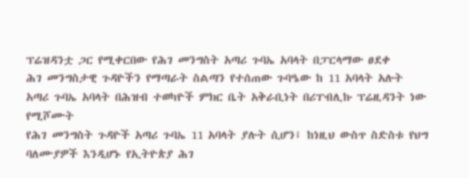ፕሬዝዳንቷ ጋር የሚቀርበው የሕገ መንግስት አጣሪ ጉባኤ አባላት በፓርላማው ፀደቀ
ሕገ መንግስታዊ ጉዳዮችን የማጣራት ስልጣን የተሰጠው ጉባዔው ከ 11 አባላት አሉት
አጣሪ ጉባኤ አባላት በሕዝብ ተወካዮች ምክር ቤት አቅራቢነት በሪፐብሊኩ ፕሬዚዳንት ነው የሚሾሙት
የሕገ መንግስት ጉዳዮች አጣሪ ጉባኤ 11 አባላት ያሉት ሲሆን፤ ከነዚህ ውስጥ ስድስቱ የህግ ባለሙያዎች እንዲሆኑ የኢትዮጵያ ሕገ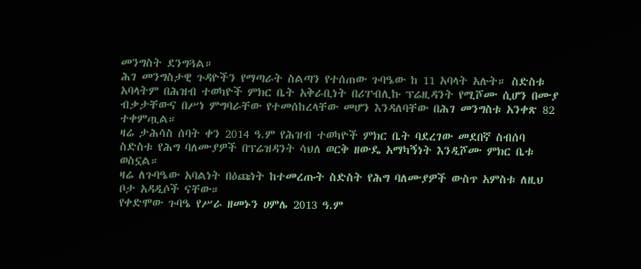መንግስት ደንግጓል።
ሕገ መንግስታዊ ጉዳዮችን የማጣራት ስልጣን የተሰጠው ጉባዔው ከ 11 አባላት አሉት። ስድስቱ አባላትም በሕዝብ ተወካዮች ምክር ቤት አቅራቢነት በሪፐብሊኩ ፕሬዚዳንት የሚሾሙ ሲሆን በሙያ ብቃታቸውና በሥነ ምግባራቸው የተመሰከረላቸው መሆን እንዳለባቸው በሕገ መንግስቱ አንቀጽ 82 ተቀምጧል።
ዛሬ ታሕሳስ ሰባት ቀን 2014 ዓ.ም የሕዝብ ተወካዮች ምክር ቤት ባደረገው መደበኛ ስብሰባ ስድስቱ የሕግ ባለሙያዎች በፕሬዝዳንት ሳህለ ወርቅ ዘውዴ አማካኝነት እንዲሾሙ ምክር ቤቱ ወስኗል።
ዛሬ ለጉባዔው አባልነት በዕጩነት ከተመረጡት ስድስት የሕግ ባለሙያዎች ውስጥ አምስቱ ለዚህ ቦታ አዳዲሶች ናቸው።
የቀድሞው ጉባዔ የሥራ ዘመኑን ሀምሌ 2013 ዓ.ም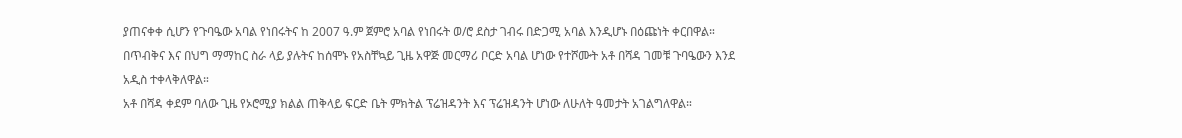ያጠናቀቀ ሲሆን የጉባዔው አባል የነበሩትና ከ 2007 ዓ.ም ጀምሮ አባል የነበሩት ወ/ሮ ደስታ ገብሩ በድጋሚ አባል እንዲሆኑ በዕጩነት ቀርበዋል።
በጥብቅና እና በህግ ማማከር ስራ ላይ ያሉትና ከሰሞኑ የአስቸኳይ ጊዜ አዋጅ መርማሪ ቦርድ አባል ሆነው የተሾሙት አቶ በሻዳ ገመቹ ጉባዔውን እንደ አዲስ ተቀላቅለዋል።
አቶ በሻዳ ቀደም ባለው ጊዜ የኦሮሚያ ክልል ጠቅላይ ፍርድ ቤት ምክትል ፕሬዝዳንት እና ፕሬዝዳንት ሆነው ለሁለት ዓመታት አገልግለዋል።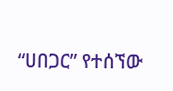“ሀበጋር” የተሰኘው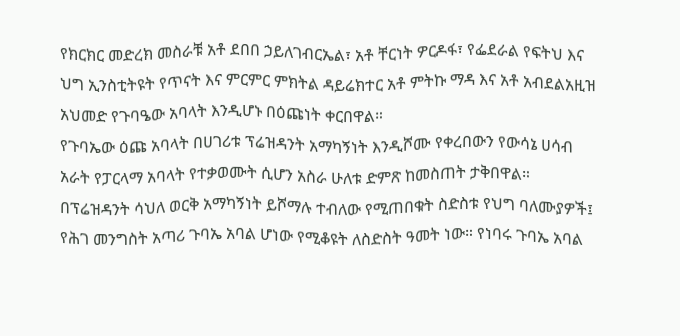የክርክር መድረክ መስራቹ አቶ ደበበ ኃይለገብርኤል፣ አቶ ቸርነት ዎርዶፋ፣ የፌደራል የፍትህ እና ህግ ኢንስቲትዩት የጥናት እና ምርምር ምክትል ዳይሬክተር አቶ ምትኩ ማዳ እና አቶ አብደልአዚዝ አህመድ የጉባዔው አባላት እንዲሆኑ በዕጩነት ቀርበዋል።
የጉባኤው ዕጩ አባላት በሀገሪቱ ፕሬዝዳንት አማካኝነት እንዲሾሙ የቀረበውን የውሳኔ ሀሳብ አራት የፓርላማ አባላት የተቃወሙት ሲሆን አስራ ሁለቱ ድምጽ ከመስጠት ታቅበዋል።
በፕሬዝዳንት ሳህለ ወርቅ አማካኝነት ይሾማሉ ተብለው የሚጠበቁት ስድስቱ የህግ ባለሙያዎች፤ የሕገ መንግስት አጣሪ ጉባኤ አባል ሆነው የሚቆዩት ለስድስት ዓመት ነው። የነባሩ ጉባኤ አባል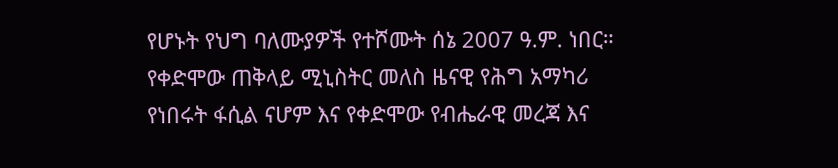የሆኑት የህግ ባለሙያዎች የተሾሙት ሰኔ 2007 ዓ.ም. ነበር።
የቀድሞው ጠቅላይ ሚኒስትር መለስ ዜናዊ የሕግ አማካሪ የነበሩት ፋሲል ናሆም እና የቀድሞው የብሔራዊ መረጃ እና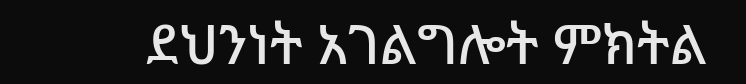ደህንነት አገልግሎት ምክትል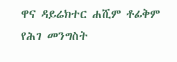ዋና ዳይሬክተር ሐሺም ቶፊቅም የሕገ መንግስት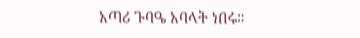አጣሪ ጉባዔ አባላት ነበሩ።